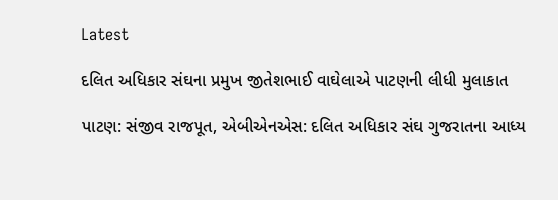Latest

દલિત અધિકાર સંઘના પ્રમુખ જીતેશભાઈ વાઘેલાએ પાટણની લીધી મુલાકાત

પાટણ: સંજીવ રાજપૂત, એબીએનએસ: દલિત અધિકાર સંઘ ગુજરાતના આધ્ય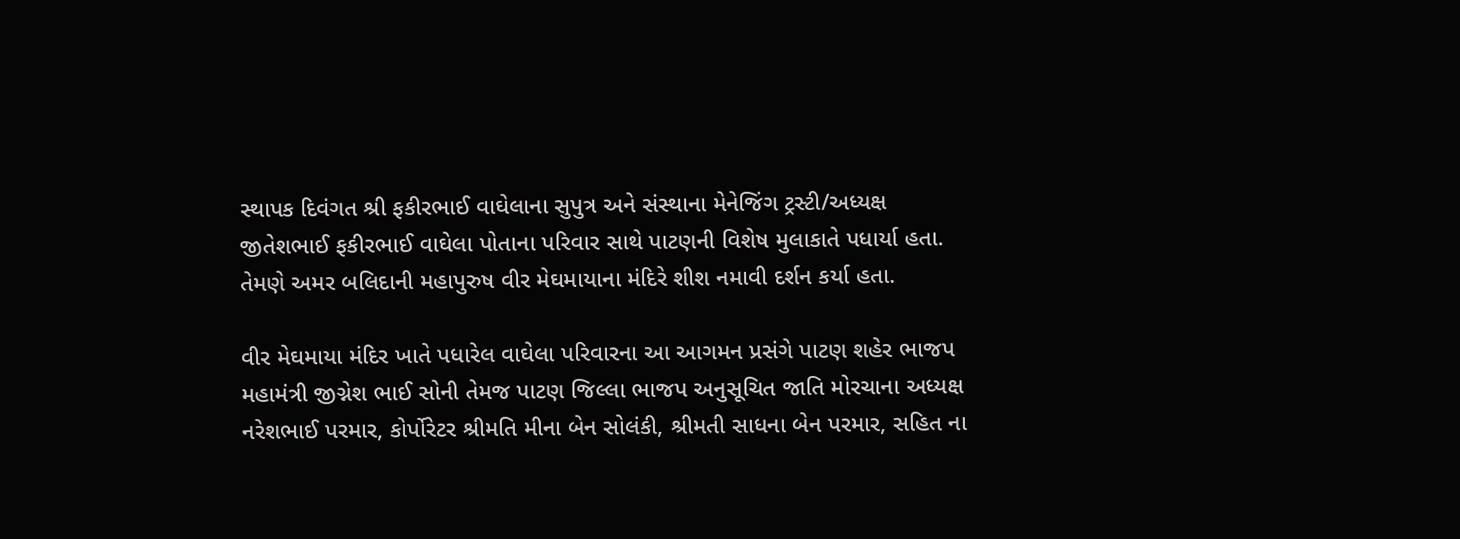સ્થાપક દિવંગત શ્રી ફકીરભાઈ વાઘેલાના સુપુત્ર અને સંસ્થાના મેનેજિંગ ટ્રસ્ટી/અધ્યક્ષ જીતેશભાઈ ફકીરભાઈ વાઘેલા પોતાના પરિવાર સાથે પાટણની વિશેષ મુલાકાતે પધાર્યા હતા. તેમણે અમર બલિદાની મહાપુરુષ વીર મેઘમાયાના મંદિરે શીશ નમાવી દર્શન કર્યા હતા.

વીર મેઘમાયા મંદિર ખાતે પધારેલ વાઘેલા પરિવારના આ આગમન પ્રસંગે પાટણ શહેર ભાજપ મહામંત્રી જીગ્નેશ ભાઈ સોની તેમજ પાટણ જિલ્લા ભાજપ અનુસૂચિત જાતિ મોરચાના અધ્યક્ષ નરેશભાઈ પરમાર, કોર્પોરેટર શ્રીમતિ મીના બેન સોલંકી, શ્રીમતી સાધના બેન પરમાર, સહિત ના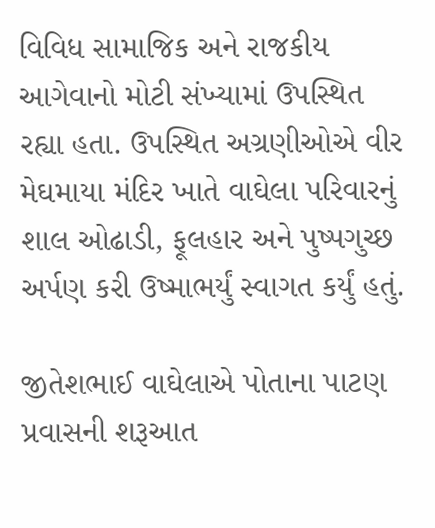વિવિધ સામાજિક અને રાજકીય આગેવાનો મોટી સંખ્યામાં ઉપસ્થિત રહ્યા હતા. ઉપસ્થિત અગ્રણીઓએ વીર મેઘમાયા મંદિર ખાતે વાઘેલા પરિવારનું શાલ ઓઢાડી, ફૂલહાર અને પુષ્પગુચ્છ અર્પણ કરી ઉષ્માભર્યું સ્વાગત કર્યું હતું.

જીતેશભાઈ વાઘેલાએ પોતાના પાટણ પ્રવાસની શરૂઆત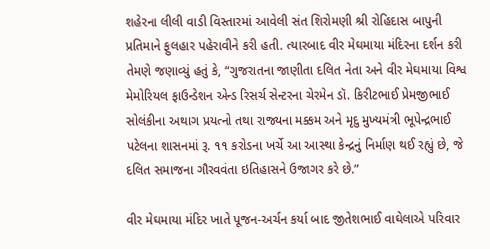શહેરના લીલી વાડી વિસ્તારમાં આવેલી સંત શિરોમણી શ્રી રોહિદાસ બાપુની પ્રતિમાને ફુલહાર પહેરાવીને કરી હતી. ત્યારબાદ વીર મેઘમાયા મંદિરના દર્શન કરી તેમણે જણાવ્યું હતું કે, “ગુજરાતના જાણીતા દલિત નેતા અને વીર મેઘમાયા વિશ્વ મેમોરિયલ ફાઉન્ડેશન એન્ડ રિસર્ચ સેન્ટરના ચેરમેન ડૉ. કિરીટભાઈ પ્રેમજીભાઈ સોલંકીના અથાગ પ્રયત્નો તથા રાજ્યના મક્કમ અને મૃદુ મુખ્યમંત્રી ભૂપેન્દ્રભાઈ પટેલના શાસનમાં રૂ. ૧૧ કરોડના ખર્ચે આ આસ્થા કેન્દ્રનું નિર્માણ થઈ રહ્યું છે, જે દલિત સમાજના ગૌરવવંતા ઇતિહાસને ઉજાગર કરે છે.”

વીર મેઘમાયા મંદિર ખાતે પૂજન-અર્ચન કર્યા બાદ જીતેશભાઈ વાઘેલાએ પરિવાર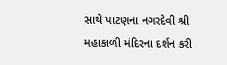સાથે પાટણના નગરદેવી શ્રી મહાકાળી મંદિરના દર્શન કરી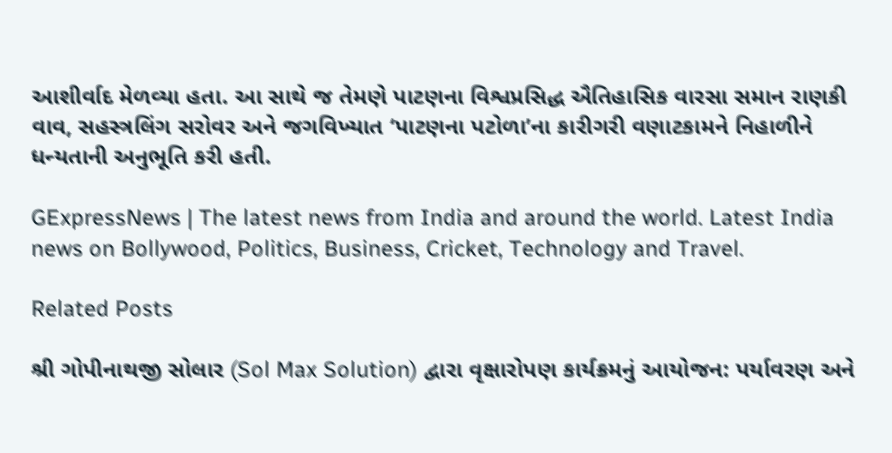આશીર્વાદ મેળવ્યા હતા. આ સાથે જ તેમણે પાટણના વિશ્વપ્રસિદ્ધ ઐતિહાસિક વારસા સમાન રાણકી વાવ, સહસ્ત્રલિંગ સરોવર અને જગવિખ્યાત ‘પાટણના પટોળા’ના કારીગરી વણાટકામને નિહાળીને ધન્યતાની અનુભૂતિ કરી હતી.

GExpressNews | The latest news from India and around the world. Latest India news on Bollywood, Politics, Business, Cricket, Technology and Travel.

Related Posts

શ્રી ગોપીનાથજી સોલાર (Sol Max Solution) દ્વારા વૃક્ષારોપણ કાર્યક્રમનું આયોજન: પર્યાવરણ અને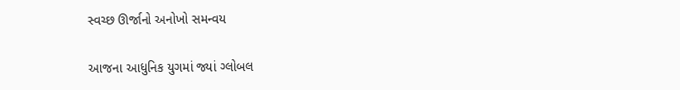સ્વચ્છ ઊર્જાનો અનોખો સમન્વય

આજના આધુનિક યુગમાં જ્યાં ગ્લોબલ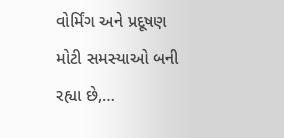વોર્મિંગ અને પ્રદૂષણ મોટી સમસ્યાઓ બની રહ્યા છે,…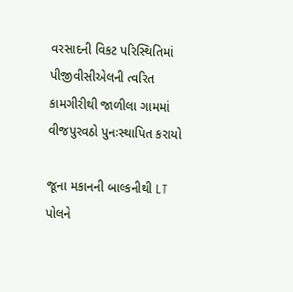વરસાદની વિકટ પરિસ્થિતિમાં પીજીવીસીએલની ત્વરિત કામગીરીથી જાળીલા ગામમાં વીજપુરવઠો પુનઃસ્થાપિત કરાયો

જૂના મકાનની બાલ્કનીથી LT પોલને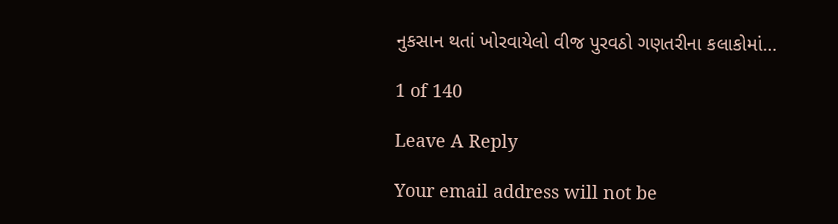નુકસાન થતાં ખોરવાયેલો વીજ પુરવઠો ગણતરીના કલાકોમાં…

1 of 140

Leave A Reply

Your email address will not be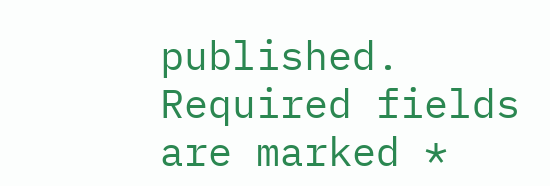published. Required fields are marked *